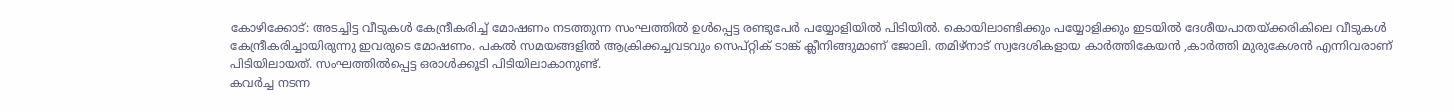കോഴിക്കോട്: അടച്ചിട്ട വീടുകൾ കേന്ദ്രീകരിച്ച് മോഷണം നടത്തുന്ന സംഘത്തിൽ ഉൾപ്പെട്ട രണ്ടുപേർ പയ്യോളിയിൽ പിടിയിൽ. കൊയിലാണ്ടിക്കും പയ്യോളിക്കും ഇടയിൽ ദേശീയപാതയ്ക്കരികിലെ വീടുകൾ കേന്ദ്രീകരിച്ചായിരുന്നു ഇവരുടെ മോഷണം. പകൽ സമയങ്ങളിൽ ആക്രിക്കച്ചവടവും സെപ്റ്റിക് ടാങ്ക് ക്ലീനിങ്ങുമാണ് ജോലി. തമിഴ്നാട് സ്വദേശികളായ കാർത്തികേയൻ ,കാർത്തി മുരുകേശൻ എന്നിവരാണ് പിടിയിലായത്. സംഘത്തിൽപ്പെട്ട ഒരാൾക്കൂടി പിടിയിലാകാനുണ്ട്.
കവർച്ച നടന്ന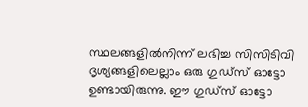സ്ഥലങ്ങളിൽനിന്ന് ലഭിച്ച സിസിടിവി ദൃശ്യങ്ങളിലെല്ലാം ഒരു ഗുഡ്സ് ഓട്ടോ ഉണ്ടായിരുന്നു. ഈ ഗുഡ്സ് ഓട്ടോ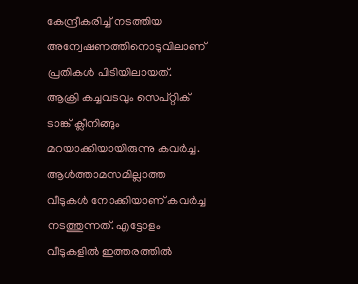കേന്ദ്രീകരിച്ച് നടത്തിയ അന്വേഷണത്തിനൊടുവിലാണ് പ്രതികൾ പിടിയിലായത്. ആക്രി കച്ചവടവും സെപ്റ്റിക് ടാങ്ക് ക്ലീനിങ്ങും മറയാക്കിയായിരുന്നു കവർച്ച.
ആൾത്താമസമില്ലാത്ത വീടുകൾ നോക്കിയാണ് കവർച്ച നടത്തുന്നത്. എട്ടോളം വീടുകളിൽ ഇത്തരത്തിൽ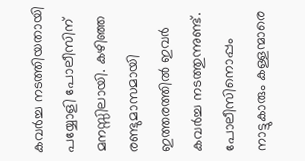കവർച്ച നടത്തിയതായി പയ്യോളി പോലീസിന് മനസ്സിലായി. കഴിഞ്ഞ രണ്ടുമാസമായി ഇത്തരത്തിൽ ഇവർ കവർച്ച നടത്തുന്നുണ്ട്. പോലീസിനൊപ്പം നാട്ടുകാരും കള്ളന്മാരെ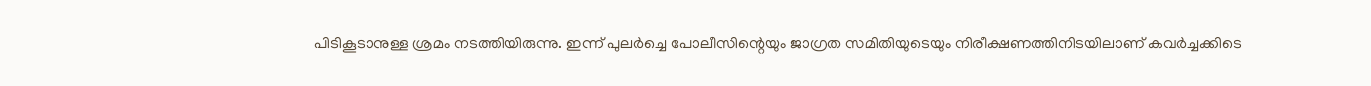പിടികൂടാനുള്ള ശ്രമം നടത്തിയിരുന്നു. ഇന്ന് പുലർച്ചെ പോലീസിന്റെയും ജാഗ്രത സമിതിയുടെയും നിരീക്ഷണത്തിനിടയിലാണ് കവർച്ചക്കിടെ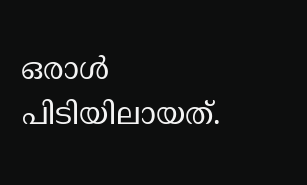ഒരാൾ പിടിയിലായത്.